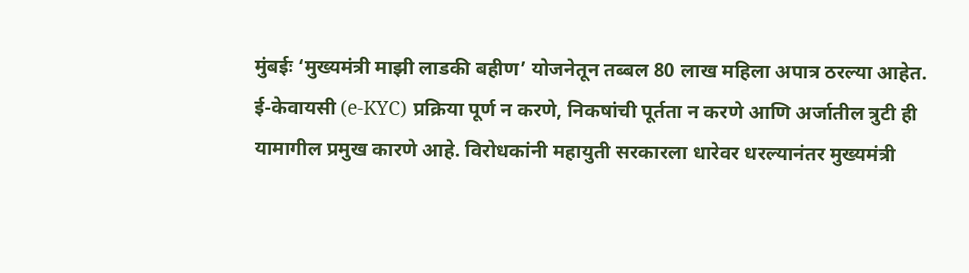मुंबईः ‘मुख्यमंत्री माझी लाडकी बहीण’ योजनेतून तब्बल 80 लाख महिला अपात्र ठरल्या आहेत. ई-केवायसी (e-KYC) प्रक्रिया पूर्ण न करणे, निकषांची पूर्तता न करणे आणि अर्जातील त्रुटी ही यामागील प्रमुख कारणे आहे. विरोधकांनी महायुती सरकारला धारेवर धरल्यानंतर मुख्यमंत्री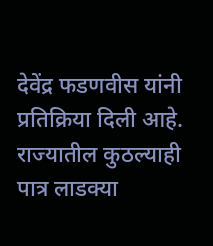देवेंद्र फडणवीस यांनी प्रतिक्रिया दिली आहे.
राज्यातील कुठल्याही पात्र लाडक्या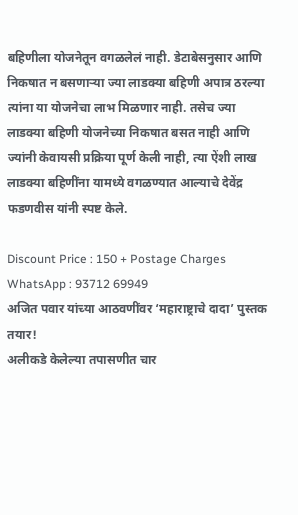बहिणीला योजनेतून वगळलेलं नाही. डेटाबेसनुसार आणि निकषात न बसणाऱ्या ज्या लाडक्या बहिणी अपात्र ठरल्या त्यांना या योजनेचा लाभ मिळणार नाही. तसेच ज्या लाडक्या बहिणी योजनेच्या निकषात बसत नाही आणि ज्यांनी केवायसी प्रक्रिया पूर्ण केली नाही, त्या ऐंशी लाख लाडक्या बहिणींना यामध्ये वगळण्यात आल्याचे देवेंद्र फडणवीस यांनी स्पष्ट केले.

Discount Price : 150 + Postage Charges
WhatsApp : 93712 69949
अजित पवार यांच्या आठवणींवर ‘महाराष्ट्राचे दादा’ पुस्तक तयार!
अलीकडे केलेल्या तपासणीत चार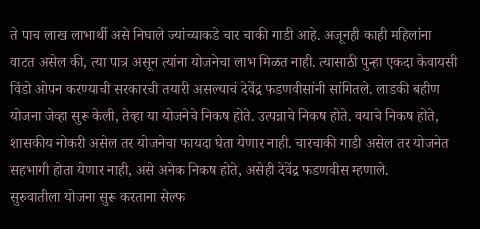ते पाच लाख लाभार्थी असे निघाले ज्यांच्याकडे चार चाकी गाडी आहे. अजूनही काही महिलांना वाटत असेल की, त्या पात्र असून त्यांना योजनेचा लाभ मिळत नाही. त्यासाठी पुन्हा एकदा केवायसी विंडो ओपन करण्याची सरकारची तयारी असल्याचं देवेंद्र फडणवीसांनी सांगितले. लाडकी बहीण योजना जेव्हा सुरू केली, तेव्हा या योजनेचे निकष होते. उत्पन्नाचे निकष होते. वयाचे निकष होते, शासकीय नोकरी असेल तर योजनेचा फायदा घेता येणार नाही. चारचाकी गाडी असेल तर योजनेत सहभागी होता येणार नाही, असे अनेक निकष होते, असेही देवेंद्र फडणवीस म्हणाले.
सुरुवातीला योजना सुरू करताना सेल्फ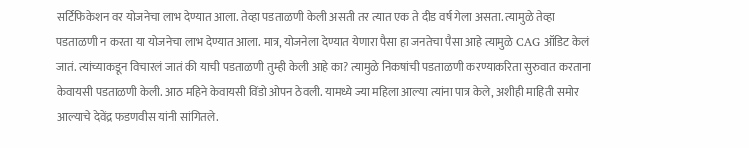सर्टिफिकेशन वर योजनेचा लाभ देण्यात आला. तेव्हा पडताळणी केली असती तर त्यात एक ते दीड वर्ष गेला असता. त्यामुळे तेव्हा पडताळणी न करता या योजनेचा लाभ देण्यात आला. मात्र, योजनेला देण्यात येणारा पैसा हा जनतेचा पैसा आहे त्यामुळे CAG ऑडिट केलं जातं. त्यांच्याकडून विचारलं जातं की याची पडताळणी तुम्ही केली आहे का? त्यामुळे निकषांची पडताळणी करण्याकरिता सुरुवात करताना केवायसी पडताळणी केली. आठ महिने केवायसी विंडो ओपन ठेवली. यामध्ये ज्या महिला आल्या त्यांना पात्र केले, अशीही माहिती समोर आल्याचे देवेंद्र फडणवीस यांनी सांगितले.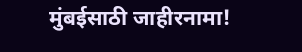मुंबईसाठी जाहीरनामा!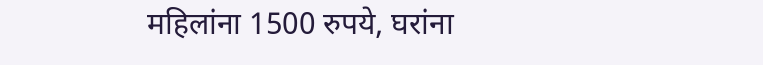महिलांना 1500 रुपये, घरांना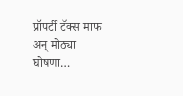प्रॉपर्टी टॅक्स माफ अन् मोठ्या घोषणा…